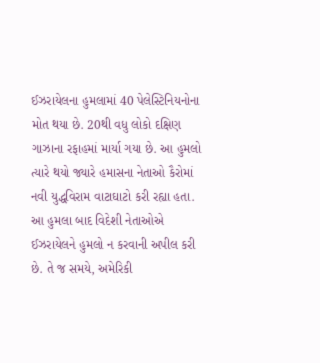ઈઝરાયેલના હુમલામાં 40 પેલેસ્ટિનિયનોના મોત થયા છે. 20થી વધુ લોકો દક્ષિણ ગાઝાના રફાહમાં માર્યા ગયા છે. આ હુમલો ત્યારે થયો જ્યારે હમાસના નેતાઓ કૈરોમાં નવી યુદ્ધવિરામ વાટાઘાટો કરી રહ્યા હતા. આ હુમલા બાદ વિદેશી નેતાઓએ ઈઝરાયેલને હુમલો ન કરવાની અપીલ કરી છે. તે જ સમયે, અમેરિકી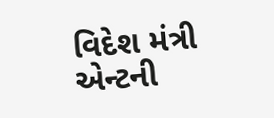વિદેશ મંત્રી એન્ટની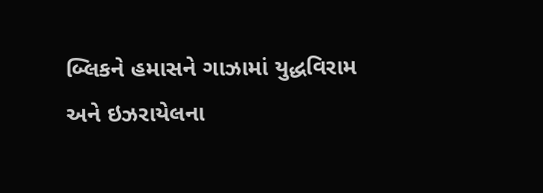બ્લિકને હમાસને ગાઝામાં યુદ્ધવિરામ અને ઇઝરાયેલના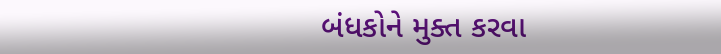બંધકોને મુક્ત કરવા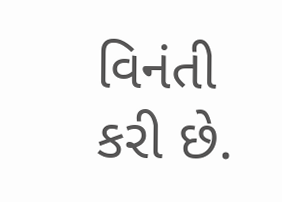વિનંતી કરી છે.